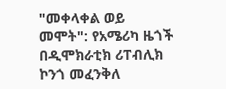"መቀላቀል ወይ መሞት": የአሜሪካ ዜጎች በዲሞክራቲክ ሪፐብሊክ ኮንጎ መፈንቅለ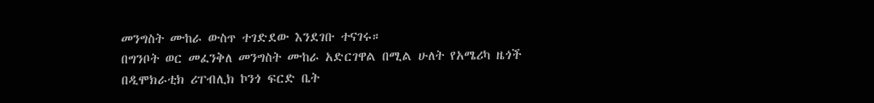መንግስት ሙከራ ውስጥ ተገድደው እንደገቡ ተናገሩ።
በግንቦት ወር መፈንቅለ መንግስት ሙከራ አድርገዋል በሚል ሁለት የአሜሪካ ዜጎች በዲሞክራቲክ ሪፐብሊክ ኮንጎ ፍርድ ቤት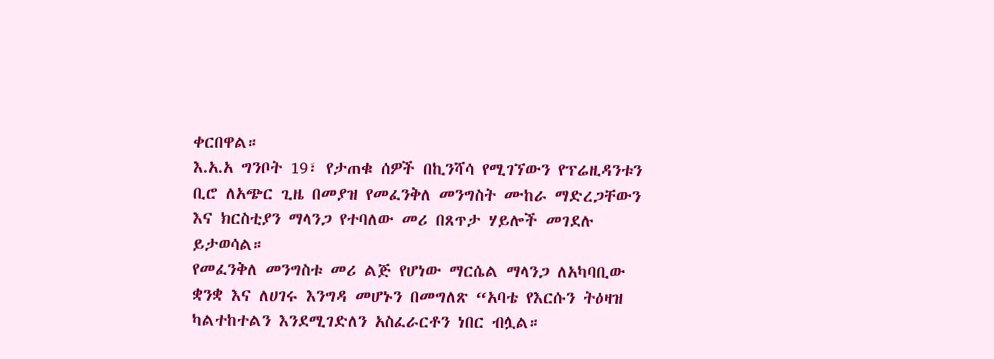ቀርበዋል።
እ.አ.አ ግንቦት 19፣ የታጠቁ ሰዎች በኪንሻሳ የሚገኘውን የፕሬዚዳንቱን ቢሮ ለአጭር ጊዜ በመያዝ የመፈንቅለ መንግስት ሙከራ ማድረጋቸውን እና ክርስቲያን ማላንጋ የተባለው መሪ በጸጥታ ሃይሎች መገደሉ ይታወሳል።
የመፈንቅለ መንግስቱ መሪ ልጅ የሆነው ማርሴል ማላንጋ ለአካባቢው ቋንቋ እና ለሀገሩ እንግዳ መሆኑን በመግለጽ “አባቴ የእርሱን ትዕዛዝ ካልተከተልን እንደሚገድለን አስፈራርቶን ነበር ብሏል።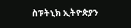ስፑትኒክ ኢትዮጵያን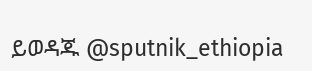ይወዳጁ @sputnik_ethiopia